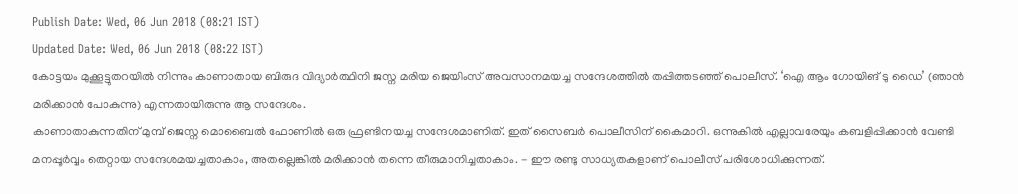Publish Date: Wed, 06 Jun 2018 (08:21 IST)
Updated Date: Wed, 06 Jun 2018 (08:22 IST)
കോട്ടയം മുക്കൂട്ടുതറയിൽ നിന്നും കാണാതായ ബിരുദ വിദ്യാർത്ഥിനി ജസ്ന മരിയ ജെയിംസ് അവസാനമയച്ച സന്ദേശത്തിൽ തപ്പിത്തടഞ്ഞ് പൊലീസ്. ‘ഐ ആം ഗോയിങ് ടു ഡൈ’ (ഞാൻ മരിക്കാൻ പോകുന്നു) എന്നതായിരുന്നു ആ സന്ദേശം.
കാണാതാകുന്നതിന് മുമ്പ് ജെസ്ന മൊബൈൽ ഫോണിൽ ഒരു ഫ്രണ്ടിനയച്ച സന്ദേശമാണിത്. ഇത് സൈബർ പൊലീസിന് കൈമാറി. ഒന്നുകിൽ എല്ലാവരേയും കബളിപ്പിക്കാൻ വേണ്ടി മനപ്പൂർവ്വം തെറ്റായ സന്ദേശമയച്ചതാകാം, അതല്ലെങ്കിൽ മരിക്കാൻ തന്നെ തീരുമാനിച്ചതാകാം. - ഈ രണ്ടു സാധ്യതകളാണ് പൊലീസ് പരിശോധിക്കുന്നത്.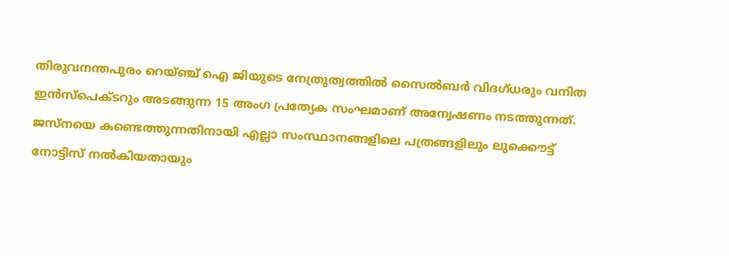തിരുവനന്തപുരം റെയ്ഞ്ച് ഐ ജിയുടെ നേത്രുത്വത്തിൽ സൈൽബർ വിദഗ്ധരും വനിത ഇൻസ്പെക്ടറും അടങ്ങുന്ന 15 അംഗ പ്രത്യേക സംഘമാണ് അന്വേഷണം നടത്തുന്നത്. ജസ്നയെ കണ്ടെത്തുന്നതിനായി എല്ലാ സംസ്ഥാനങ്ങളിലെ പത്രങ്ങളിലും ലുക്കൌട്ട് നോട്ടിസ് നൽകിയതായും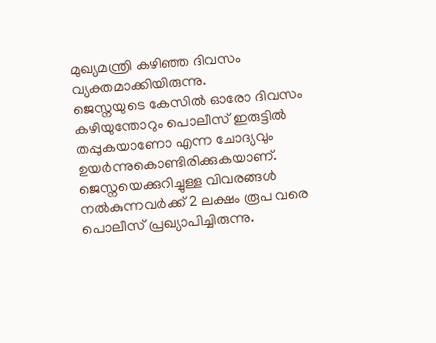മുഖ്യമന്ത്രി കഴിഞ്ഞ ദിവസം വ്യക്തമാക്കിയിരുന്നു.
ജെസ്നയുടെ കേസിൽ ഓരോ ദിവസം കഴിയുന്തോറും പൊലീസ് ഇരുട്ടിൽ തപ്പുകയാണോ എന്ന ചോദ്യവും ഉയർന്നുകൊണ്ടിരിക്കുകയാണ്. ജെസ്നയെക്കുറിച്ചുള്ള വിവരങ്ങൾ നൽകുന്നവർക്ക് 2 ലക്ഷം രൂപ വരെ പൊലീസ് പ്രഖ്യാപിച്ചിരുന്നു.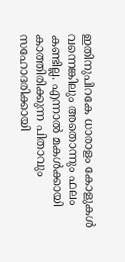ഇതിനുപിറകേ ധാരാളം കോളുകൾ വന്നെങ്കിലും അതൊന്നും ഫലം കണ്ടില്ല. എന്നാൽ മകൾക്കായി കാത്തിരിക്കുന്ന പിതാവും സഹോദരിക്കായി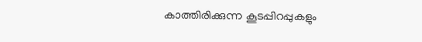കാത്തിരിക്കുന്ന കൂടപ്പിറപ്പുകളും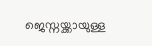ജെസ്നയ്ക്കായുള്ള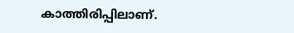കാത്തിരിപ്പിലാണ്.